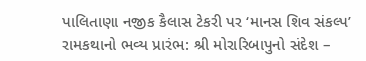પાલિતાણા નજીક કૈલાસ ટેકરી પર ‘માનસ શિવ સંકલ્પ’ રામકથાનો ભવ્ય પ્રારંભ: શ્રી મોરારિબાપુનો સંદેશ –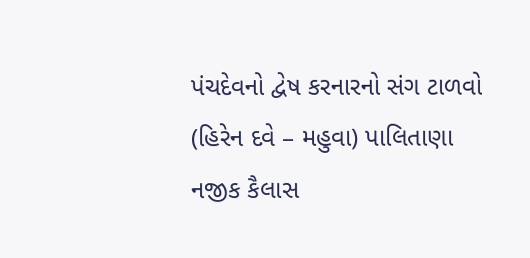પંચદેવનો દ્વેષ કરનારનો સંગ ટાળવો
(હિરેન દવે – મહુવા) પાલિતાણા નજીક કૈલાસ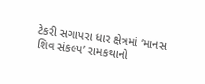ટેકરી સગાપરા ધાર ક્ષેત્રમાં ‘માનસ શિવ સંકલ્પ’ રામકથાનો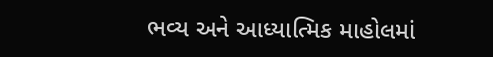ભવ્ય અને આધ્યાત્મિક માહોલમાં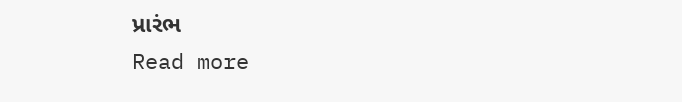પ્રારંભ
Read more